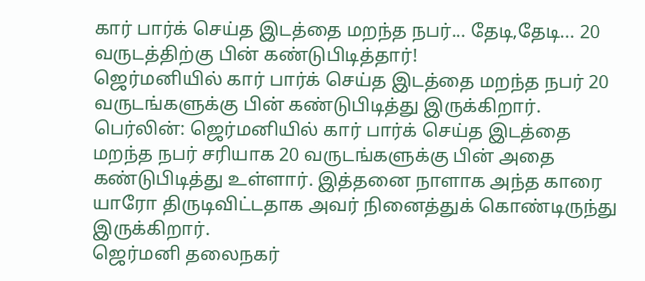கார் பார்க் செய்த இடத்தை மறந்த நபர்... தேடி,தேடி... 20 வருடத்திற்கு பின் கண்டுபிடித்தார்!
ஜெர்மனியில் கார் பார்க் செய்த இடத்தை மறந்த நபர் 20 வருடங்களுக்கு பின் கண்டுபிடித்து இருக்கிறார்.
பெர்லின்: ஜெர்மனியில் கார் பார்க் செய்த இடத்தை மறந்த நபர் சரியாக 20 வருடங்களுக்கு பின் அதை கண்டுபிடித்து உள்ளார். இத்தனை நாளாக அந்த காரை யாரோ திருடிவிட்டதாக அவர் நினைத்துக் கொண்டிருந்து இருக்கிறார்.
ஜெர்மனி தலைநகர்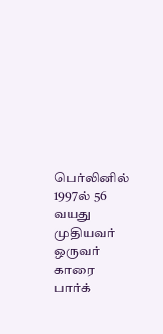பெர்லினில் 1997ல் 56 வயது முதியவர் ஒருவர் காரை பார்க்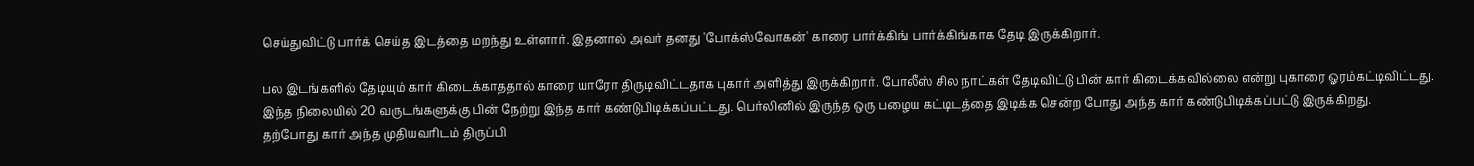செய்துவிட்டு பார்க் செய்த இடத்தை மறந்து உள்ளார். இதனால் அவர் தனது 'போக்ஸ்வோகன்' காரை பார்க்கிங் பார்க்கிங்காக தேடி இருக்கிறார்.

பல இடங்களில் தேடியும் கார் கிடைக்காததால் காரை யாரோ திருடிவிட்டதாக புகார் அளித்து இருக்கிறார். போலீஸ் சில நாட்கள் தேடிவிட்டு பின் கார் கிடைக்கவில்லை என்று புகாரை ஓரம்கட்டிவிட்டது.
இந்த நிலையில் 20 வருடங்களுக்கு பின் நேற்று இந்த கார் கண்டுபிடிக்கப்பட்டது. பெர்லினில் இருந்த ஒரு பழைய கட்டிடத்தை இடிக்க சென்ற போது அந்த கார் கண்டுபிடிக்கப்பட்டு இருக்கிறது.
தற்போது கார் அந்த முதியவரிடம் திருப்பி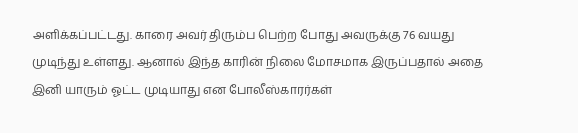அளிக்கப்பட்டது. காரை அவர் திரும்ப பெற்ற போது அவருக்கு 76 வயது முடிந்து உள்ளது. ஆனால் இந்த காரின் நிலை மோசமாக இருப்பதால் அதை இனி யாரும் ஓட்ட முடியாது என போலீஸ்காரர்கள்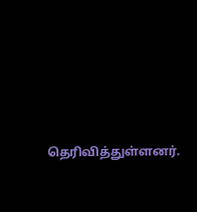தெரிவித்துள்ளனர்.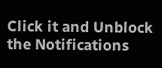Click it and Unblock the Notifications